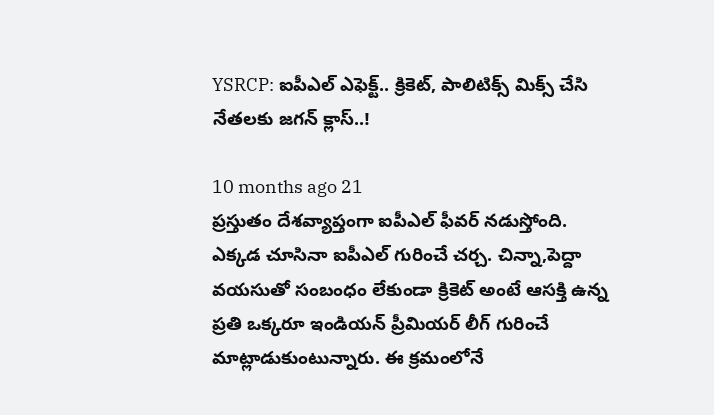YSRCP: ఐపీఎల్ ఎఫెక్ట్.. క్రికెట్, పాలిటిక్స్ మిక్స్‌ చేసి నేతలకు జగన్ క్లాస్..!

10 months ago 21
ప్రస్తుతం దేశవ్యాప్తంగా ఐపీఎల్ ఫీవర్ నడుస్తోంది. ఎక్కడ చూసినా ఐపీఎల్ గురించే చర్చ. చిన్నా,పెద్దా వయసుతో సంబంధం లేకుండా క్రికెట్ అంటే ఆసక్తి ఉన్న ప్రతి ఒక్కరూ ఇండియన్ ప్రీమియర్ లీగ్ గురించే మాట్లాడుకుంటున్నారు. ఈ క్రమంలోనే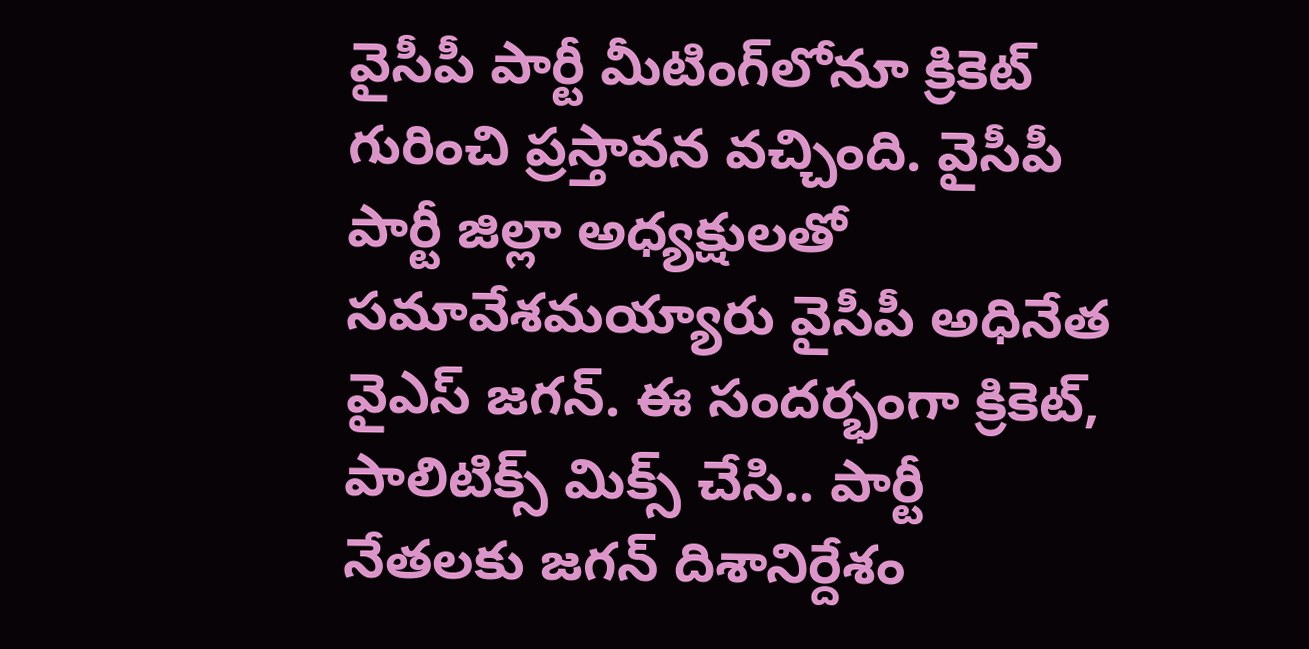వైసీపీ పార్టీ మీటింగ్‌లోనూ క్రికెట్ గురించి ప్రస్తావన వచ్చింది. వైసీపీ పార్టీ జిల్లా అధ్యక్షులతో సమావేశమయ్యారు వైసీపీ అధినేత వైఎస్ జగన్. ఈ సందర్భంగా క్రికెట్, పాలిటిక్స్ మిక్స్ చేసి.. పార్టీ నేతలకు జగన్ దిశానిర్దేశం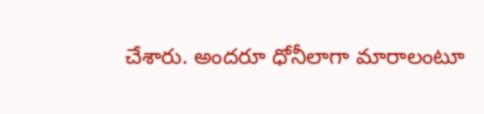చేశారు. అందరూ ధోనీలాగా మారాలంటూ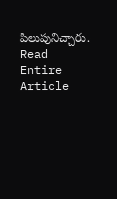పిలుపునిచ్చారు.
Read Entire Article